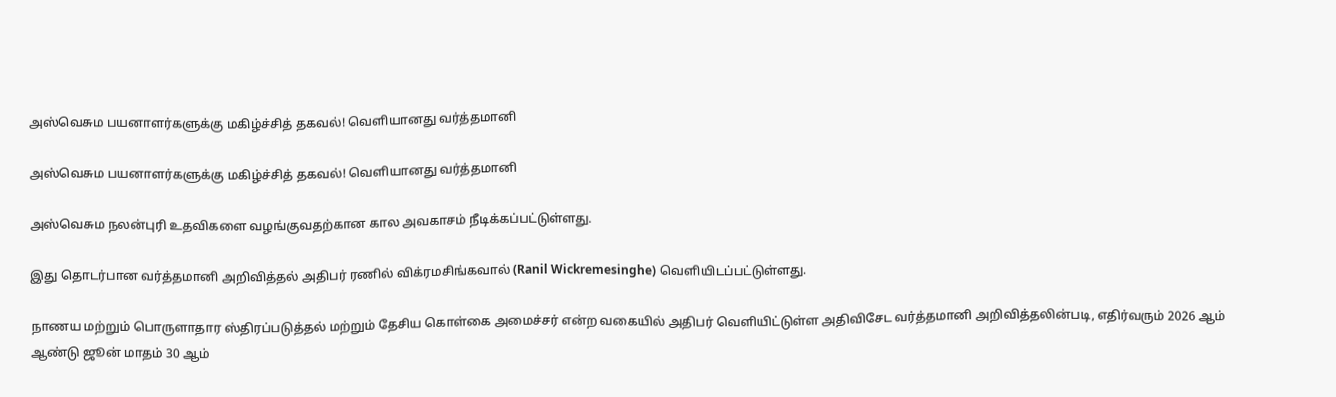அஸ்வெசும பயனாளர்களுக்கு மகிழ்ச்சித் தகவல்! வெளியானது வர்த்தமானி

அஸ்வெசும பயனாளர்களுக்கு மகிழ்ச்சித் தகவல்! வெளியானது வர்த்தமானி

அஸ்வெசும நலன்புரி உதவிகளை வழங்குவதற்கான கால அவகாசம் நீடிக்கப்பட்டுள்ளது.

இது தொடர்பான வர்த்தமானி அறிவித்தல் அதிபர் ரணில் விக்ரமசிங்கவால் (Ranil Wickremesinghe) வெளியிடப்பட்டுள்ளது.

நாணய மற்றும் பொருளாதார ஸ்திரப்படுத்தல் மற்றும் தேசிய கொள்கை அமைச்சர் என்ற வகையில் அதிபர் வெளியிட்டுள்ள அதிவிசேட வர்த்தமானி அறிவித்தலின்படி, எதிர்வரும் 2026 ஆம் ஆண்டு ஜூன் மாதம் 30 ஆம்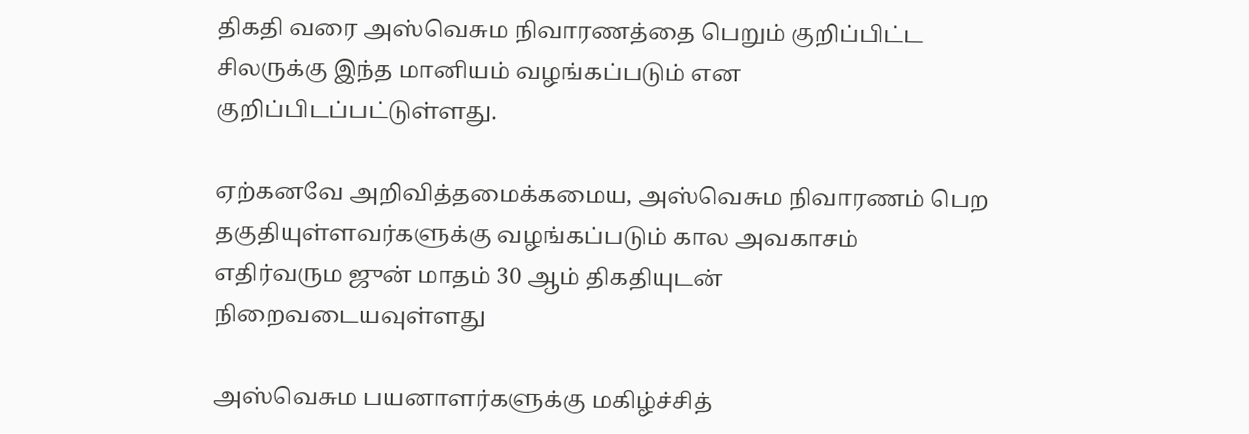திகதி வரை அஸ்வெசும நிவாரணத்தை பெறும் குறிப்பிட்ட சிலருக்கு இந்த மானியம் வழங்கப்படும் என குறிப்பிடப்பட்டுள்ளது.

ஏற்கனவே அறிவித்தமைக்கமைய, அஸ்வெசும நிவாரணம் பெற தகுதியுள்ளவர்களுக்கு வழங்கப்படும் கால அவகாசம் எதிர்வரும ஜுன் மாதம் 30 ஆம் திகதியுடன் நிறைவடையவுள்ளது

அஸ்வெசும பயனாளர்களுக்கு மகிழ்ச்சித்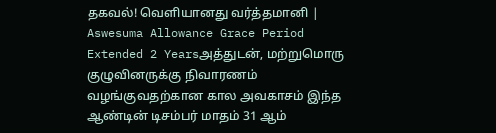தகவல்! வெளியானது வர்த்தமானி | Aswesuma Allowance Grace Period Extended 2 Yearsஅத்துடன், மற்றுமொரு குழுவினருக்கு நிவாரணம் வழங்குவதற்கான கால அவகாசம் இந்த ஆண்டின் டிசம்பர் மாதம் 31 ஆம்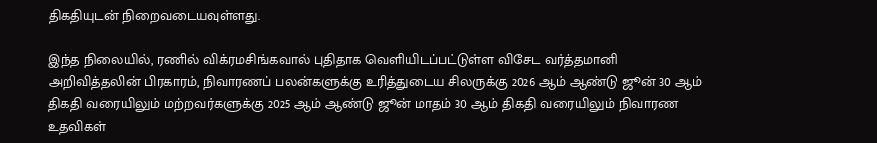திகதியுடன் நிறைவடையவுள்ளது.

இந்த நிலையில், ரணில் விக்ரமசிங்கவால் புதிதாக வெளியிடப்பட்டுள்ள விசேட வர்த்தமானி அறிவித்தலின் பிரகாரம், நிவாரணப் பலன்களுக்கு உரித்துடைய சிலருக்கு 2026 ஆம் ஆண்டு ஜூன் 30 ஆம் திகதி வரையிலும் மற்றவர்களுக்கு 2025 ஆம் ஆண்டு ஜூன் மாதம் 30 ஆம் திகதி வரையிலும் நிவாரண உதவிகள்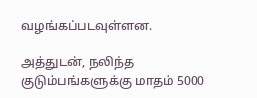வழங்கப்படவுள்ளன.

அத்துடன், நலிந்த குடும்பங்களுக்கு மாதம் 5000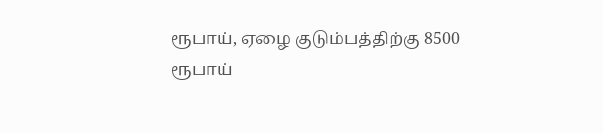ரூபாய், ஏழை குடும்பத்திற்கு 8500 ரூபாய்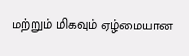மற்றும் மிகவும் ஏழ்மையான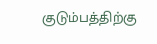குடும்பத்திற்கு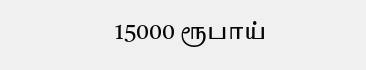15000 ரூபாய்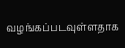வழங்கப்படவுள்ளதாக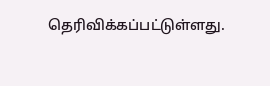தெரிவிக்கப்பட்டுள்ளது.